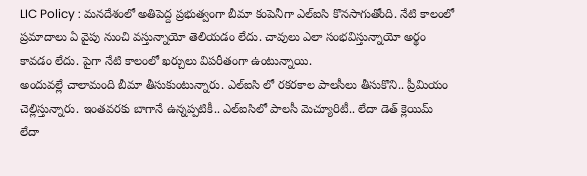LIC Policy : మనదేశంలో అతిపెద్ద ప్రభుత్వంగా బీమా కంపెనీగా ఎల్ఐసి కొనసాగుతోంది. నేటి కాలంలో ప్రమాదాలు ఏ వైపు నుంచి వస్తున్నాయో తెలియడం లేదు. చావులు ఎలా సంభవిస్తున్నాయో అర్థం కావడం లేదు. పైగా నేటి కాలంలో ఖర్చులు విపరీతంగా ఉంటున్నాయి.
అందువల్లే చాలామంది బీమా తీసుకుంటున్నారు. ఎల్ఐసి లో రకరకాల పాలసీలు తీసుకొని.. ప్రీమియం చెల్లిస్తున్నారు. ఇంతవరకు బాగానే ఉన్నప్పటికీ.. ఎల్ఐసిలో పాలసీ మెచ్యూరిటీ.. లేదా డెత్ క్లెయిమ్ లేదా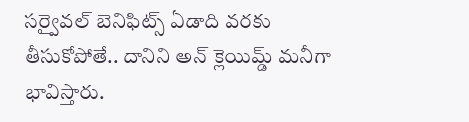సర్వైవల్ బెనిఫిట్స్ ఏడాది వరకు తీసుకోపోతే.. దానిని అన్ క్లెయిమ్డ్ మనీగా భావిస్తారు.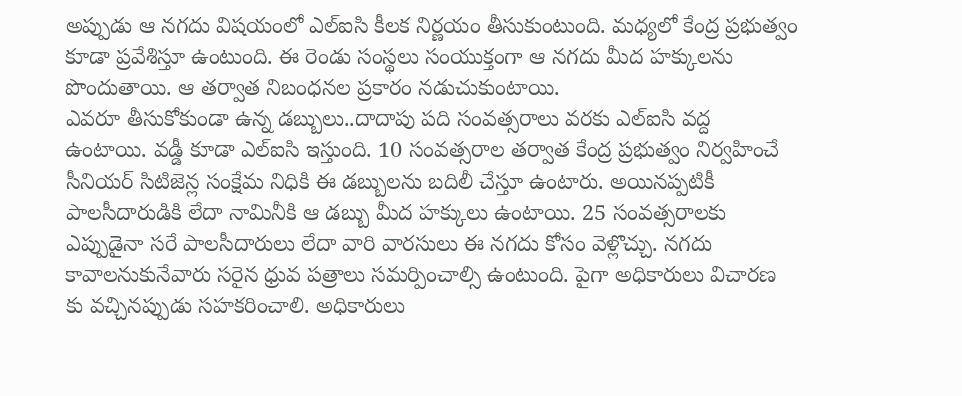అప్పుడు ఆ నగదు విషయంలో ఎల్ఐసి కీలక నిర్ణయం తీసుకుంటుంది. మధ్యలో కేంద్ర ప్రభుత్వం కూడా ప్రవేశిస్తూ ఉంటుంది. ఈ రెండు సంస్థలు సంయుక్తంగా ఆ నగదు మీద హక్కులను పొందుతాయి. ఆ తర్వాత నిబంధనల ప్రకారం నడుచుకుంటాయి.
ఎవరూ తీసుకోకుండా ఉన్న డబ్బులు..దాదాపు పది సంవత్సరాలు వరకు ఎల్ఐసి వద్ద ఉంటాయి. వడ్డీ కూడా ఎల్ఐసి ఇస్తుంది. 10 సంవత్సరాల తర్వాత కేంద్ర ప్రభుత్వం నిర్వహించే సీనియర్ సిటిజెన్ల సంక్షేమ నిధికి ఈ డబ్బులను బదిలీ చేస్తూ ఉంటారు. అయినప్పటికీ పాలసీదారుడికి లేదా నామినీకి ఆ డబ్బు మీద హక్కులు ఉంటాయి. 25 సంవత్సరాలకు ఎప్పుడైనా సరే పాలసీదారులు లేదా వారి వారసులు ఈ నగదు కోసం వెళ్లొచ్చు. నగదు కావాలనుకునేవారు సరైన ధ్రువ పత్రాలు సమర్పించాల్సి ఉంటుంది. పైగా అధికారులు విచారణ కు వచ్చినప్పుడు సహకరించాలి. అధికారులు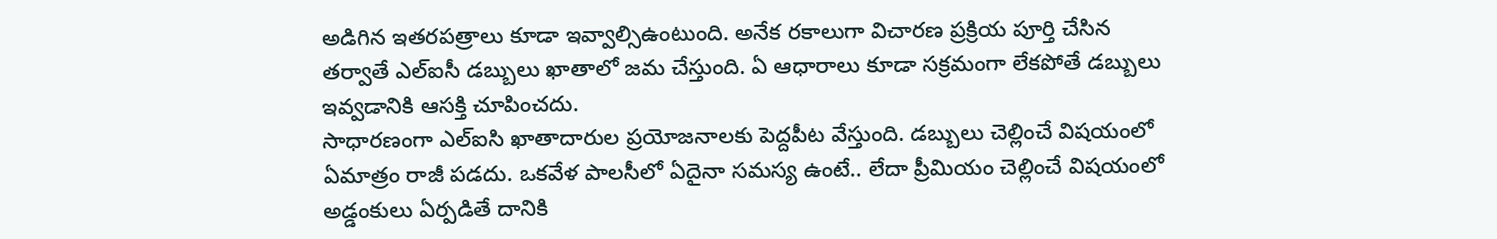అడిగిన ఇతరపత్రాలు కూడా ఇవ్వాల్సిఉంటుంది. అనేక రకాలుగా విచారణ ప్రక్రియ పూర్తి చేసిన తర్వాతే ఎల్ఐసీ డబ్బులు ఖాతాలో జమ చేస్తుంది. ఏ ఆధారాలు కూడా సక్రమంగా లేకపోతే డబ్బులు ఇవ్వడానికి ఆసక్తి చూపించదు.
సాధారణంగా ఎల్ఐసి ఖాతాదారుల ప్రయోజనాలకు పెద్దపీట వేస్తుంది. డబ్బులు చెల్లించే విషయంలో ఏమాత్రం రాజీ పడదు. ఒకవేళ పాలసీలో ఏదైనా సమస్య ఉంటే.. లేదా ప్రీమియం చెల్లించే విషయంలో అడ్డంకులు ఏర్పడితే దానికి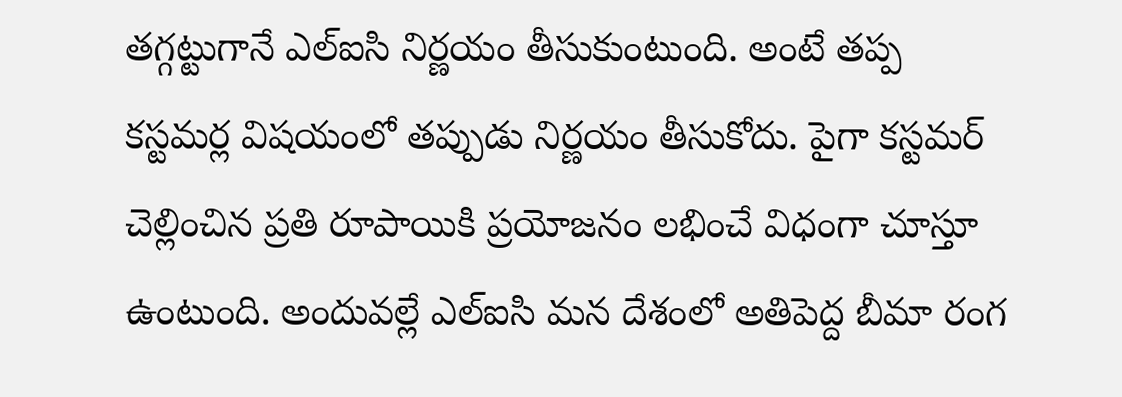తగ్గట్టుగానే ఎల్ఐసి నిర్ణయం తీసుకుంటుంది. అంటే తప్ప కస్టమర్ల విషయంలో తప్పుడు నిర్ణయం తీసుకోదు. పైగా కస్టమర్ చెల్లించిన ప్రతి రూపాయికి ప్రయోజనం లభించే విధంగా చూస్తూ ఉంటుంది. అందువల్లే ఎల్ఐసి మన దేశంలో అతిపెద్ద బీమా రంగ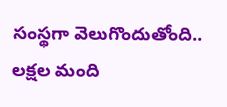సంస్థగా వెలుగొందుతోంది.. లక్షల మంది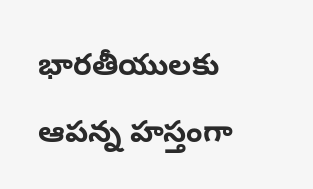భారతీయులకు ఆపన్న హస్తంగా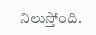నిలుస్తోంది.